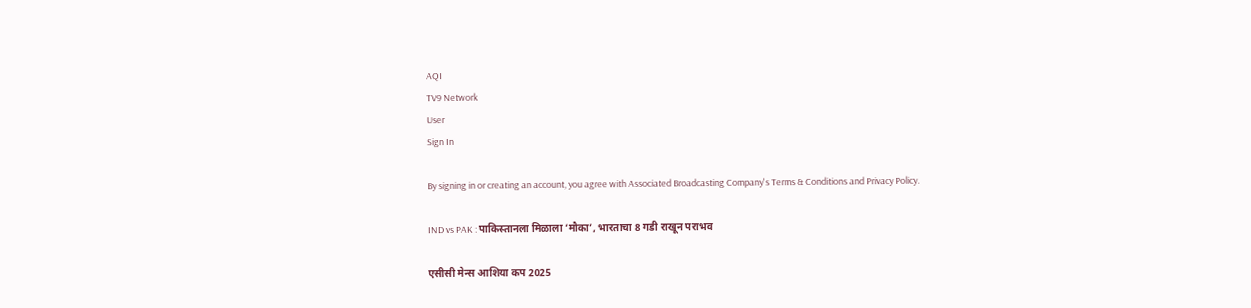AQI
TV9 Network
User
Sign In

By signing in or creating an account, you agree with Associated Broadcasting Company's Terms & Conditions and Privacy Policy.

IND vs PAK : पाकिस्तानला मिळाला ‘मौका’, भारताचा 8 गडी राखून पराभव

एसीसी मेन्स आशिया कप 2025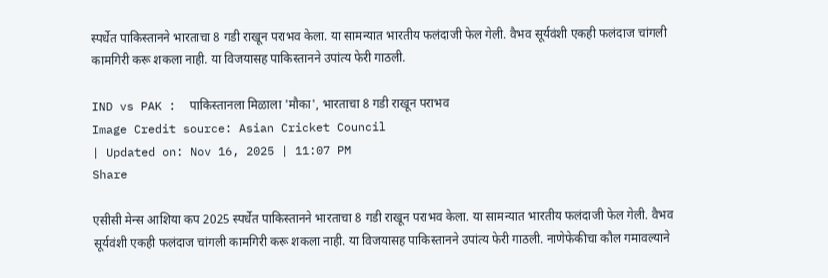स्पर्धेत पाकिस्तानने भारताचा 8 गडी राखून पराभव केला. या सामन्यात भारतीय फलंदाजी फेल गेली. वैभव सूर्यवंशी एकही फलंदाज चांगली कामगिरी करू शकला नाही. या विजयासह पाकिस्तानने उपांत्य फेरी गाठली.

IND vs PAK :  पाकिस्तानला मिळाला 'मौका', भारताचा 8 गडी राखून पराभव
Image Credit source: Asian Cricket Council
| Updated on: Nov 16, 2025 | 11:07 PM
Share

एसीसी मेन्स आशिया कप 2025 स्पर्धेत पाकिस्तानने भारताचा 8 गडी राखून पराभव केला. या सामन्यात भारतीय फलंदाजी फेल गेली. वैभव सूर्यवंशी एकही फलंदाज चांगली कामगिरी करू शकला नाही. या विजयासह पाकिस्तानने उपांत्य फेरी गाठली. नाणेफेकीचा कौल गमावल्याने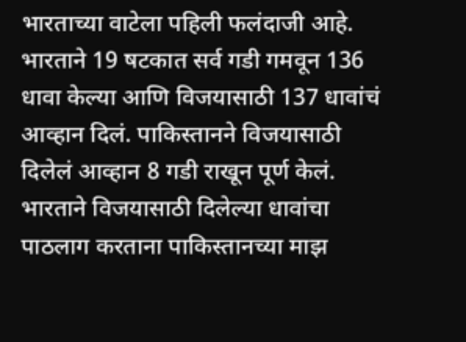भारताच्या वाटेला पहिली फलंदाजी आहे. भारताने 19 षटकात सर्व गडी गमवून 136 धावा केल्या आणि विजयासाठी 137 धावांचं आव्हान दिलं. पाकिस्तानने विजयासाठी दिलेलं आव्हान 8 गडी राखून पूर्ण केलं. भारताने विजयासाठी दिलेल्या धावांचा पाठलाग करताना पाकिस्तानच्या माझ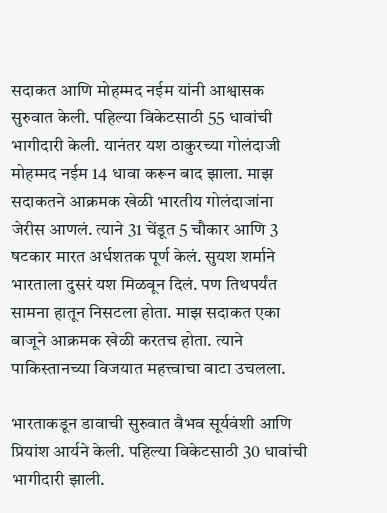सदाकत आणि मोहम्मद नईम यांनी आश्वासक सुरुवात केली. पहिल्या विकेटसाठी 55 धावांची भागीदारी केली. यानंतर यश ठाकुरच्या गोलंदाजी मोहम्मद नईम 14 धावा करून बाद झाला. माझ सदाकतने आक्रमक खेळी भारतीय गोलंदाजांना जेरीस आणलं. त्याने 31 चेंडूत 5 चौकार आणि 3 षटकार मारत अर्धशतक पूर्ण केलं. सुयश शर्माने भारताला दुसरं यश मिळवून दिलं. पण तिथपर्यंत सामना हातून निसटला होता. माझ सदाकत एका बाजूने आक्रमक खेळी करतच होता. त्याने पाकिस्तानच्या विजयात महत्त्वाचा वाटा उचलला.

भारताकडून डावाची सुरुवात वैभव सूर्यवंशी आणि प्रियांश आर्यने केली. पहिल्या विकेटसाठी 30 धावांची भागीदारी झाली.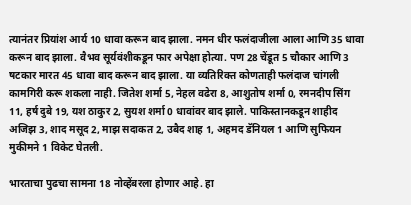त्यानंतर प्रियांश आर्य 10 धावा करून बाद झाला. नमन धीर फलंदाजीला आला आणि 35 धावा करून बाद झाला. वैभव सूर्यवंशीकडून फार अपेक्षा होत्या. पण 28 चेंडूत 5 चौकार आणि 3 षटकार मारत 45 धावा बाद करून बाद झाला. या व्यतिरिक्त कोणताही फलंदाज चांगली कामगिरी करू शकला नाही. जितेश शर्मा 5, नेहल वढेरा 8, आशुतोष शर्मा 0, रमनदीप सिंग 11, हर्ष दुबे 19, यश ठाकुर 2, सुयश शर्मा 0 धावांवर बाद झाले. पाकिस्तानकडून शाहीद अजिझ 3, शाद मसूद 2, माझ सदाकत 2, उबैद शाह 1, अहमद डॅनियल 1 आणि सुफियन मुकीमने 1 विकेट घेतली.

भारताचा पुढचा सामना 18 नोव्हेंबरला होणार आहे. हा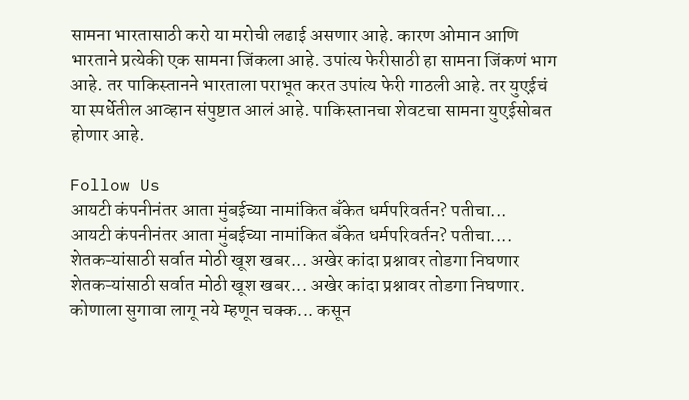सामना भारतासाठी करो या मरोची लढाई असणार आहे. कारण ओमान आणि भारताने प्रत्येकी एक सामना जिंकला आहे. उपांत्य फेरीसाठी हा सामना जिंकणं भाग आहे. तर पाकिस्तानने भारताला पराभूत करत उपांत्य फेरी गाठली आहे. तर युएईचं या स्पर्धेतील आव्हान संपुष्टात आलं आहे. पाकिस्तानचा शेवटचा सामना युएईसोबत होणार आहे.

Follow Us
आयटी कंपनीनंतर आता मुंबईच्या नामांकित बँकेत धर्मपरिवर्तन? पतीचा...
आयटी कंपनीनंतर आता मुंबईच्या नामांकित बँकेत धर्मपरिवर्तन? पतीचा....
शेतकऱ्यांसाठी सर्वात मोठी खूश खबर... अखेर कांदा प्रश्नावर तोडगा निघणार
शेतकऱ्यांसाठी सर्वात मोठी खूश खबर... अखेर कांदा प्रश्नावर तोडगा निघणार.
कोणाला सुगावा लागू नये म्हणून चक्क... कसून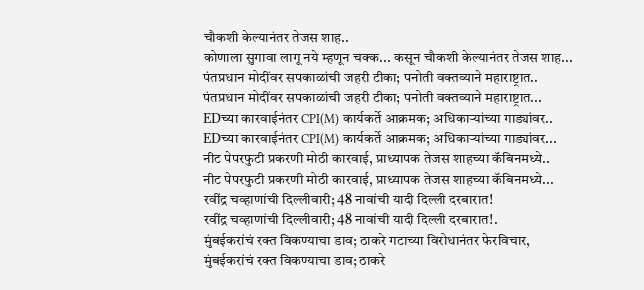चौकशी केल्यानंतर तेजस शाह..
कोणाला सुगावा लागू नये म्हणून चक्क... कसून चौकशी केल्यानंतर तेजस शाह...
पंतप्रधान मोदींवर सपकाळांची जहरी टीका; पनोती वक्तव्याने महाराष्ट्रात..
पंतप्रधान मोदींवर सपकाळांची जहरी टीका; पनोती वक्तव्याने महाराष्ट्रात...
EDच्या कारवाईनंतर CPI(M) कार्यकर्ते आक्रमक; अधिकाऱ्यांच्या गाड्यांवर..
EDच्या कारवाईनंतर CPI(M) कार्यकर्ते आक्रमक; अधिकाऱ्यांच्या गाड्यांवर...
नीट पेपरफुटी प्रकरणी मोठी कारवाई, प्राध्यापक तेजस शाहच्या कॅबिनमध्ये..
नीट पेपरफुटी प्रकरणी मोठी कारवाई, प्राध्यापक तेजस शाहच्या कॅबिनमध्ये...
रवींद्र चव्हाणांची दिल्लीवारी; 48 नावांची यादी दिल्ली दरबारात!
रवींद्र चव्हाणांची दिल्लीवारी; 48 नावांची यादी दिल्ली दरबारात!.
मुंबईकरांचं रक्त विकण्याचा डाव; ठाकरे गटाच्या विरोधानंतर फेरविचार,
मुंबईकरांचं रक्त विकण्याचा डाव; ठाकरे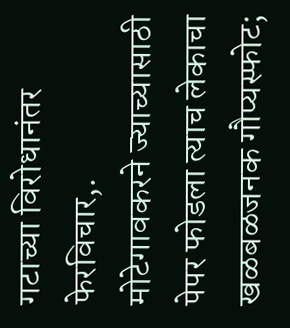गटाच्या विरोधानंतर फेरविचार,.
मोटेगावकरने ज्याच्यासाठी पेपर फोडला त्याच लेकाचा खळबळजनक गौप्यस्फोट;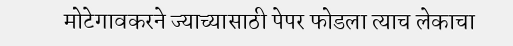मोटेगावकरने ज्याच्यासाठी पेपर फोडला त्याच लेकाचा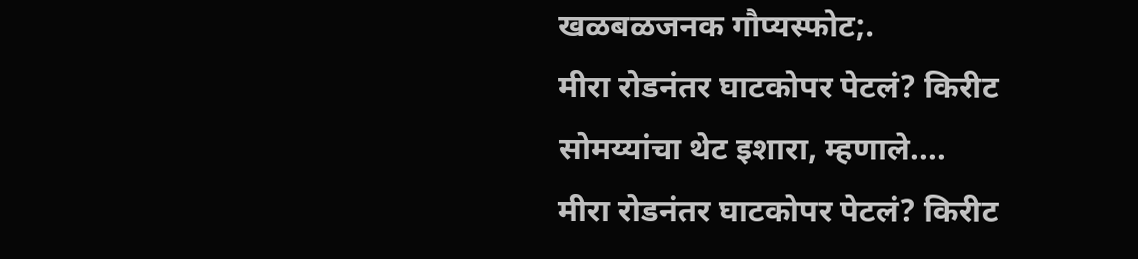खळबळजनक गौप्यस्फोट;.
मीरा रोडनंतर घाटकोपर पेटलं? किरीट सोमय्यांचा थेट इशारा, म्हणाले....
मीरा रोडनंतर घाटकोपर पेटलं? किरीट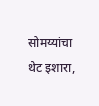सोमय्यांचा थेट इशारा,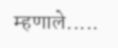म्हणाले.....